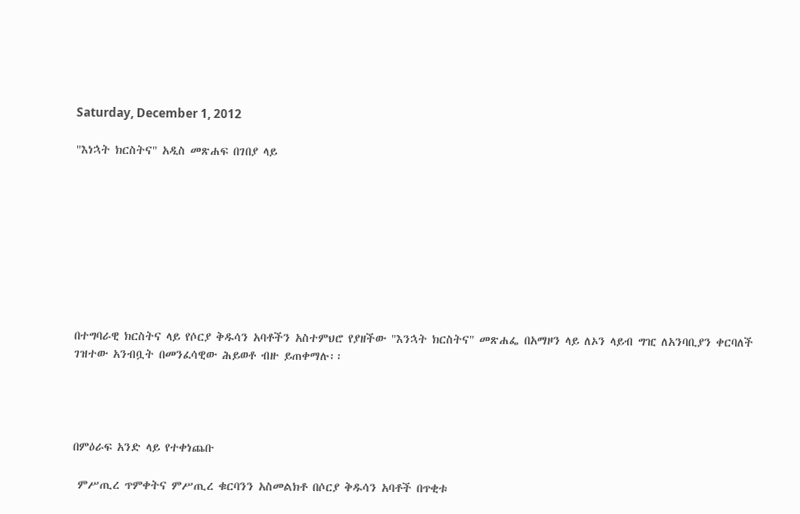Saturday, December 1, 2012

"እነኋት ክርስትና" አዲስ መጽሐፍ በገበያ ላይ









በተግባራዊ ክርስትና ላይ የሶርያ ቅዱሳን አባቶችን አስተምህሮ የያዘችው "እንኋት ክርስትና" መጽሐፌ በአማዞን ላይ ለኦን ላይብ ግዢ ለአንባቢያን ቀርባለች ገዝተው አንብቧት በመንፈሳዊው ሕይወቶ ብዙ ይጠቀማሉ፡፡




በምዕራፍ አንድ ላይ የተቀነጨቡ

 ምሥጢረ ጥምቀትና ምሥጢረ ቁርባንን አስመልክቶ በሶርያ ቅዱሳን አባቶች በጥቂቱ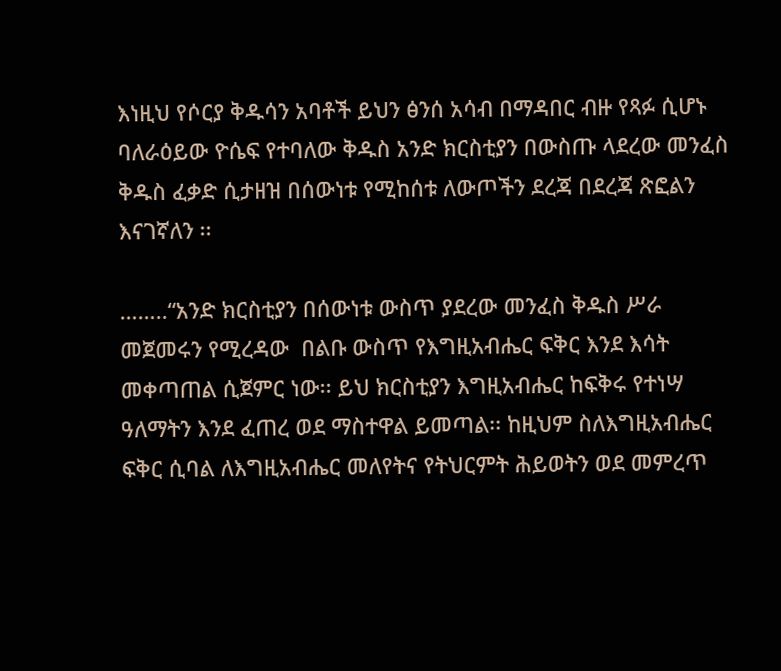እነዚህ የሶርያ ቅዱሳን አባቶች ይህን ፅንሰ አሳብ በማዳበር ብዙ የጻፉ ሲሆኑ ባለራዕይው ዮሴፍ የተባለው ቅዱስ አንድ ክርስቲያን በውስጡ ላደረው መንፈስ ቅዱስ ፈቃድ ሲታዘዝ በሰውነቱ የሚከሰቱ ለውጦችን ደረጃ በደረጃ ጽፎልን እናገኛለን ፡፡

……..“አንድ ክርስቲያን በሰውነቱ ውስጥ ያደረው መንፈስ ቅዱስ ሥራ መጀመሩን የሚረዳው  በልቡ ውስጥ የእግዚአብሔር ፍቅር እንደ እሳት መቀጣጠል ሲጀምር ነው፡፡ ይህ ክርስቲያን እግዚአብሔር ከፍቅሩ የተነሣ ዓለማትን እንደ ፈጠረ ወደ ማስተዋል ይመጣል፡፡ ከዚህም ስለእግዚአብሔር ፍቅር ሲባል ለእግዚአብሔር መለየትና የትህርምት ሕይወትን ወደ መምረጥ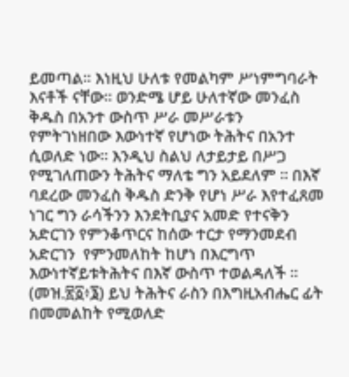ይመጣል፡፡ እነዚህ ሁለቱ የመልካም ሥነምግባራት እናቶች ናቸው፡፡ ወንድሜ ሆይ ሁለተኛው መንፈስ ቅዱስ በአንተ ውስጥ ሥራ መሥራቱን የምትገነዘበው እውነተኛ የሆነው ትሕትና በአንተ ሲወለድ ነው፡፡ እንዲህ ስልህ ለታይታይ በሥጋ የሚገለጠውን ትሕትና ማለቴ ግን አይደለም ፡፡ በእኛ ባደረው መንፈስ ቅዱስ ድንቅ የሆነ ሥራ እየተፈጸመ ነገር ግን ራሳችንን እንደትቢያና አመድ የተናቅን አድርገን የምንቆጥርና ከሰው ተርታ የማንመደብ አድርገን  የምንመለከት ከሆነ በእርግጥ እውነተኛይቱትሕትና በእኛ ውስጥ ተወልዳለች ፡፡ (መዝ.፳፩፥፮) ይህ ትሕትና ራስን በእግዚአብሔር ፊት በመመልከት የሚወለድ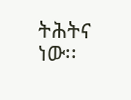ትሕትና ነው፡፡